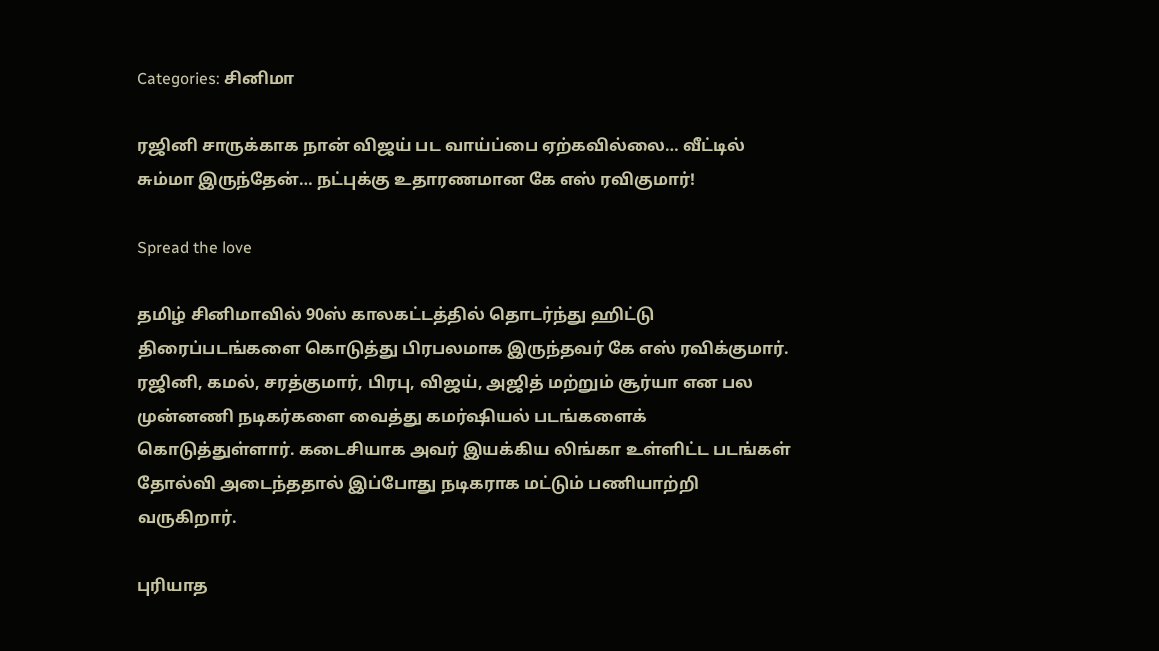Categories: சினிமா

ரஜினி சாருக்காக நான் விஜய் பட வாய்ப்பை ஏற்கவில்லை… வீட்டில் சும்மா இருந்தேன்… நட்புக்கு உதாரணமான கே எஸ் ரவிகுமார்!

Spread the love

தமிழ் சினிமாவில் 90ஸ் காலகட்டத்தில் தொடர்ந்து ஹிட்டு திரைப்படங்களை கொடுத்து பிரபலமாக இருந்தவர் கே எஸ் ரவிக்குமார். ரஜினி, கமல், சரத்குமார், பிரபு, விஜய், அஜித் மற்றும் சூர்யா என பல முன்னணி நடிகர்களை வைத்து கமர்ஷியல் படங்களைக் கொடுத்துள்ளார். கடைசியாக அவர் இயக்கிய லிங்கா உள்ளிட்ட படங்கள் தோல்வி அடைந்ததால் இப்போது நடிகராக மட்டும் பணியாற்றி வருகிறார்.

புரியாத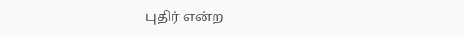புதிர் என்ற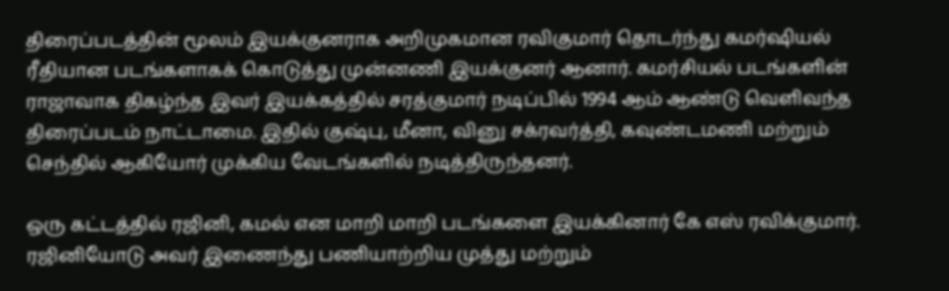திரைப்படத்தின் மூலம் இயக்குனராக அறிமுகமான ரவிகுமார் தொடர்ந்து கமர்ஷியல் ரீதியான படங்களாகக் கொடுத்து முன்னணி இயக்குனர் ஆனார். கமர்சியல் படங்களின் ராஜாவாக திகழ்ந்த இவர் இயக்கத்தில் சரத்குமார் நடிப்பில் 1994 ஆம் ஆண்டு வெளிவந்த திரைப்படம் நாட்டாமை. இதில் குஷ்பு, மீனா, வினு சக்ரவர்த்தி, கவுண்டமணி மற்றும் செந்தில் ஆகியோர் முக்கிய வேடங்களில் நடித்திருந்தனர்.

ஒரு கட்டத்தில் ரஜினி, கமல் என மாறி மாறி படங்களை இயக்கினார் கே எஸ் ரவிக்குமார். ரஜினியோடு அவர் இணைந்து பணியாற்றிய முத்து மற்றும்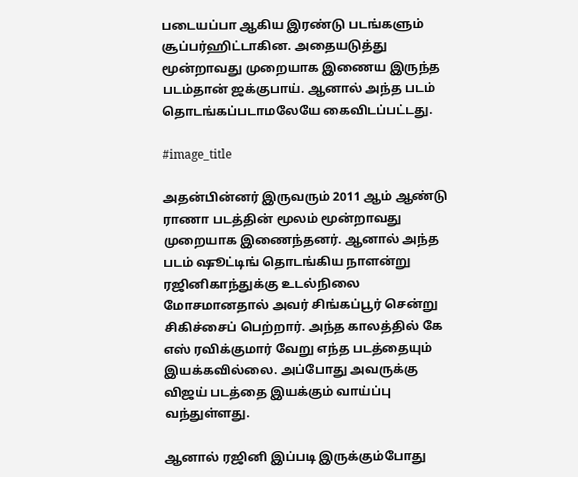படையப்பா ஆகிய இரண்டு படங்களும் சூப்பர்ஹிட்டாகின. அதையடுத்து மூன்றாவது முறையாக இணைய இருந்த படம்தான் ஜக்குபாய். ஆனால் அந்த படம் தொடங்கப்படாமலேயே கைவிடப்பட்டது.

#image_title

அதன்பின்னர் இருவரும் 2011 ஆம் ஆண்டு ராணா படத்தின் மூலம் மூன்றாவது முறையாக இணைந்தனர். ஆனால் அந்த படம் ஷூட்டிங் தொடங்கிய நாளன்று ரஜினிகாந்துக்கு உடல்நிலை மோசமானதால் அவர் சிங்கப்பூர் சென்று சிகிச்சைப் பெற்றார். அந்த காலத்தில் கே எஸ் ரவிக்குமார் வேறு எந்த படத்தையும் இயக்கவில்லை. அப்போது அவருக்கு விஜய் படத்தை இயக்கும் வாய்ப்பு வந்துள்ளது.

ஆனால் ரஜினி இப்படி இருக்கும்போது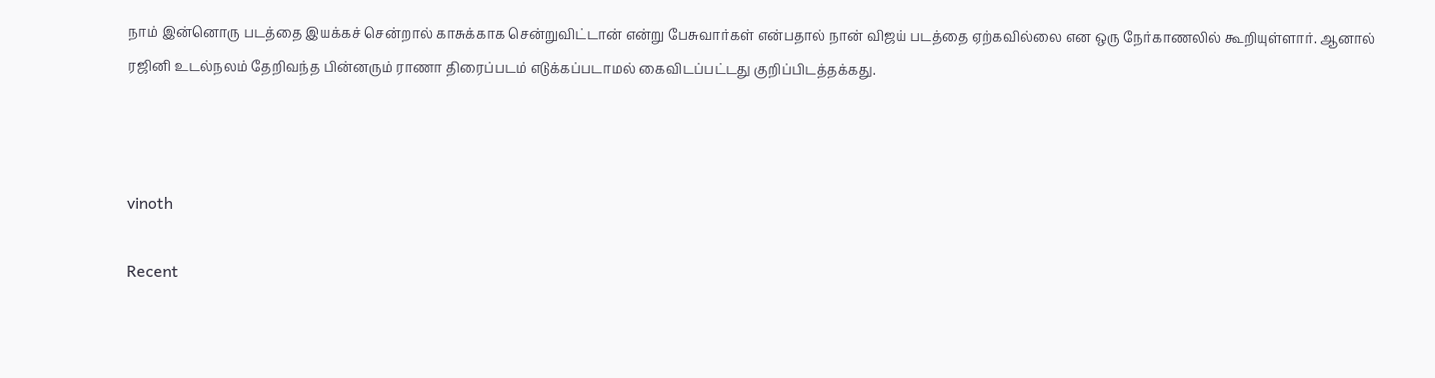நாம் இன்னொரு படத்தை இயக்கச் சென்றால் காசுக்காக சென்றுவிட்டான் என்று பேசுவார்கள் என்பதால் நான் விஜய் படத்தை ஏற்கவில்லை என ஒரு நேர்காணலில் கூறியுள்ளார். ஆனால் ரஜினி உடல்நலம் தேறிவந்த பின்னரும் ராணா திரைப்படம் எடுக்கப்படாமல் கைவிடப்பட்டது குறிப்பிடத்தக்கது.



vinoth

Recent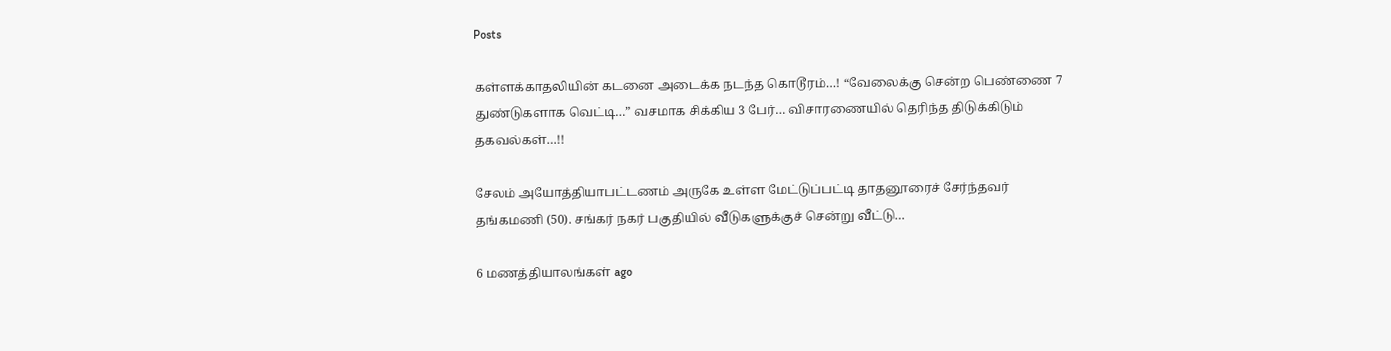Posts

கள்ளக்காதலியின் கடனை அடைக்க நடந்த கொடூரம்…! “வேலைக்கு சென்ற பெண்ணை 7 துண்டுகளாக வெட்டி…” வசமாக சிக்கிய 3 பேர்… விசாரணையில் தெரிந்த திடுக்கிடும் தகவல்கள்…!!

சேலம் அயோத்தியாபட்டணம் அருகே உள்ள மேட்டுப்பட்டி தாதனூரைச் சேர்ந்தவர் தங்கமணி (50). சங்கர் நகர் பகுதியில் வீடுகளுக்குச் சென்று வீட்டு…

6 மணத்தியாலங்கள் ago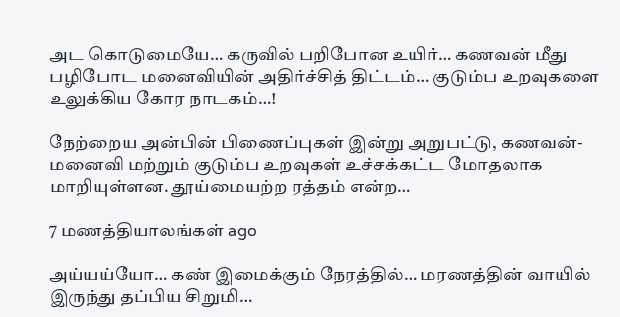அட கொடுமையே… கருவில் பறிபோன உயிர்… கணவன் மீது பழிபோட மனைவியின் அதிர்ச்சித் திட்டம்… குடும்ப உறவுகளை உலுக்கிய கோர நாடகம்…!

நேற்றைய அன்பின் பிணைப்புகள் இன்று அறுபட்டு, கணவன்-மனைவி மற்றும் குடும்ப உறவுகள் உச்சக்கட்ட மோதலாக மாறியுள்ளன. தூய்மையற்ற ரத்தம் என்ற…

7 மணத்தியாலங்கள் ago

அய்யய்யோ… கண் இமைக்கும் நேரத்தில்… மரணத்தின் வாயில் இருந்து தப்பிய சிறுமி…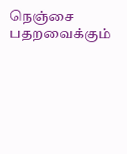நெஞ்சை பதறவைக்கும்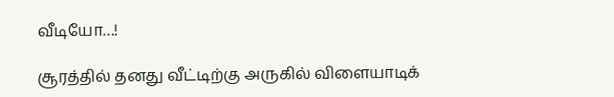வீடியோ…!

சூரத்தில் தனது வீட்டிற்கு அருகில் விளையாடிக்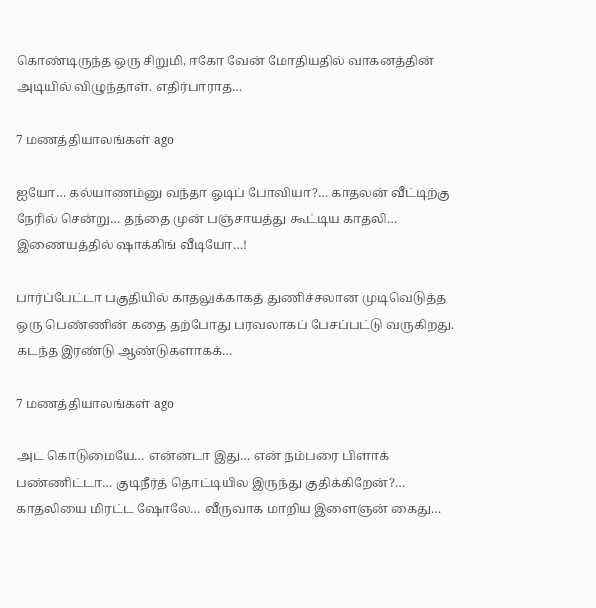கொண்டிருந்த ஒரு சிறுமி, ஈகோ வேன் மோதியதில் வாகனத்தின் அடியில் விழுந்தாள். எதிர்பாராத…

7 மணத்தியாலங்கள் ago

ஐயோ… கல்யாணம்னு வந்தா ஓடிப் போவியா?… காதலன் வீட்டிற்கு நேரில் சென்று… தந்தை முன் பஞ்சாயத்து கூட்டிய காதலி… இணையத்தில் ஷாக்கிங் வீடியோ…!

பார்ப்பேட்டா பகுதியில் காதலுக்காகத் துணிச்சலான முடிவெடுத்த ஒரு பெண்ணின் கதை தற்போது பரவலாகப் பேசப்பட்டு வருகிறது. கடந்த இரண்டு ஆண்டுகளாகக்…

7 மணத்தியாலங்கள் ago

அட கொடுமையே… என்னடா இது… என் நம்பரை பிளாக் பண்ணிட்டா… குடிநீர்த் தொட்டியில இருந்து குதிக்கிறேன்?… காதலியை மிரட்ட ஷோலே… வீருவாக மாறிய இளைஞன் கைது…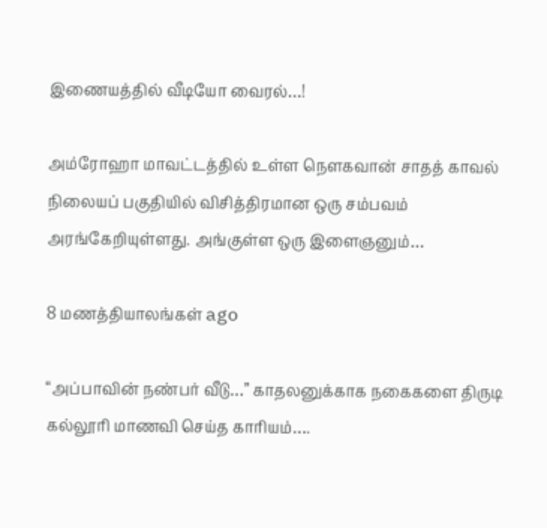இணையத்தில் வீடியோ வைரல்…!

அம்ரோஹா மாவட்டத்தில் உள்ள நௌகவான் சாதத் காவல் நிலையப் பகுதியில் விசித்திரமான ஒரு சம்பவம் அரங்கேறியுள்ளது. அங்குள்ள ஒரு இளைஞனும்…

8 மணத்தியாலங்கள் ago

“அப்பாவின் நண்பர் வீடு…” காதலனுக்காக நகைகளை திருடி கல்லூரி மாணவி செய்த காரியம்….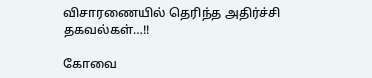விசாரணையில் தெரிந்த அதிர்ச்சி தகவல்கள்…!!

கோவை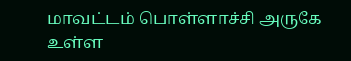மாவட்டம் பொள்ளாச்சி அருகே உள்ள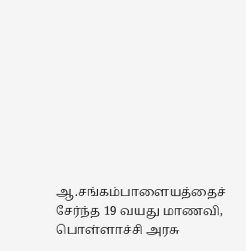ஆ.சங்கம்பாளையத்தைச் சேர்ந்த 19 வயது மாணவி, பொள்ளாச்சி அரசு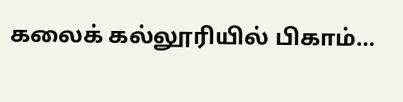கலைக் கல்லூரியில் பிகாம்…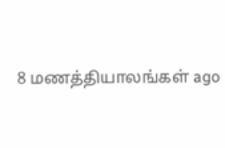8 மணத்தியாலங்கள் ago